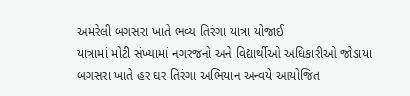અમરેલી બગસરા ખાતે ભવ્ય તિરંગા યાત્રા યોજાઈ
યાત્રામાં મોટી સંખ્યામાં નગરજનો અને વિદ્યાર્થીઓ અધિકારીઓ જોડાયા
બગસરા ખાતે હર ઘર તિરંગા અભિયાન અન્વયે આયોજિત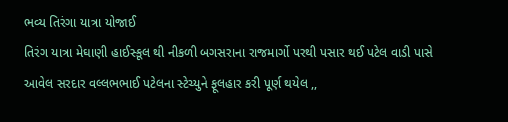ભવ્ય તિરંગા યાત્રા યોજાઈ
તિરંગ યાત્રા મેઘાણી હાઈસ્કૂલ થી નીકળી બગસરાના રાજમાર્ગો પરથી પસાર થઈ પટેલ વાડી પાસે આવેલ સરદાર વલ્લભભાઈ પટેલના સ્ટેચ્યુને ફૂલહાર કરી પૂર્ણ થયેલ ,,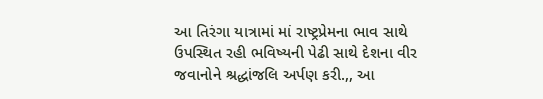આ તિરંગા યાત્રામાં માં રાષ્ટ્રપ્રેમના ભાવ સાથે ઉપસ્થિત રહી ભવિષ્યની પેઢી સાથે દેશના વીર જવાનોને શ્રદ્ધાંજલિ અર્પણ કરી.,, આ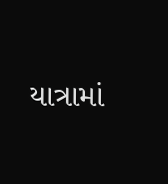યાત્રામાં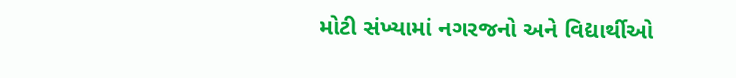મોટી સંખ્યામાં નગરજનો અને વિદ્યાર્થીઓ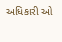અધિકારી ઓ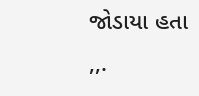જોડાયા હતા ,,.